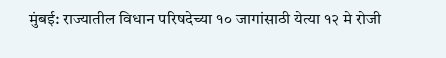मुंबई: राज्यातील विधान परिषदेच्या १० जागांसाठी येत्या १२ मे रोजी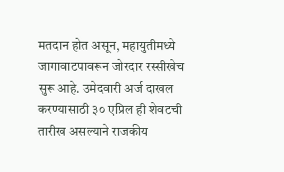मतदान होत असून, महायुतीमध्ये जागावाटपावरून जोरदार रस्सीखेच सुरू आहे. उमेदवारी अर्ज दाखल करण्यासाठी ३० एप्रिल ही शेवटची तारीख असल्याने राजकीय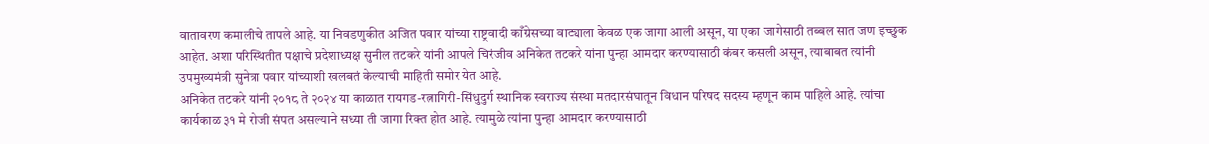वातावरण कमालीचे तापले आहे. या निवडणुकीत अजित पवार यांच्या राष्ट्रवादी काँग्रेसच्या वाट्याला केवळ एक जागा आली असून, या एका जागेसाठी तब्बल सात जण इच्छुक आहेत. अशा परिस्थितीत पक्षाचे प्रदेशाध्यक्ष सुनील तटकरे यांनी आपले चिरंजीव अनिकेत तटकरे यांना पुन्हा आमदार करण्यासाठी कंबर कसली असून, त्याबाबत त्यांनी उपमुख्यमंत्री सुनेत्रा पवार यांच्याशी खलबतं केल्याची माहिती समोर येत आहे.
अनिकेत तटकरे यांनी २०१८ ते २०२४ या काळात रायगड-रत्नागिरी-सिंधुदुर्ग स्थानिक स्वराज्य संस्था मतदारसंघातून विधान परिषद सदस्य म्हणून काम पाहिले आहे. त्यांचा कार्यकाळ ३१ मे रोजी संपत असल्याने सध्या ती जागा रिक्त होत आहे. त्यामुळे त्यांना पुन्हा आमदार करण्यासाठी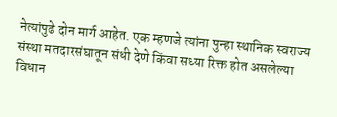नेत्यांपुढे दोन मार्ग आहेत. एक म्हणजे त्यांना पुन्हा स्थानिक स्वराज्य संस्था मतदारसंघातून संधी देणे किंवा सध्या रिक्त होत असलेल्या विधान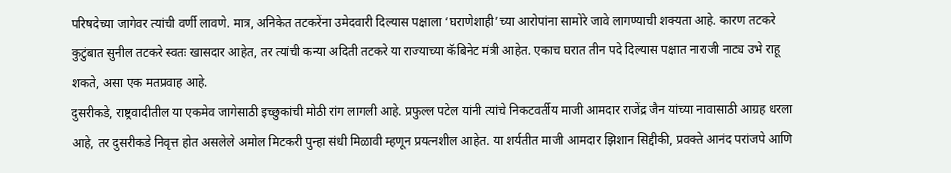परिषदेच्या जागेवर त्यांची वर्णी लावणे. मात्र, अनिकेत तटकरेंना उमेदवारी दिल्यास पक्षाला ‘घराणेशाही’च्या आरोपांना सामोरे जावे लागण्याची शक्यता आहे. कारण तटकरे कुटुंबात सुनील तटकरे स्वतः खासदार आहेत, तर त्यांची कन्या अदिती तटकरे या राज्याच्या कॅबिनेट मंत्री आहेत. एकाच घरात तीन पदे दिल्यास पक्षात नाराजी नाट्य उभे राहू शकते, असा एक मतप्रवाह आहे.
दुसरीकडे, राष्ट्रवादीतील या एकमेव जागेसाठी इच्छुकांची मोठी रांग लागली आहे. प्रफुल्ल पटेल यांनी त्यांचे निकटवर्तीय माजी आमदार राजेंद्र जैन यांच्या नावासाठी आग्रह धरला आहे, तर दुसरीकडे निवृत्त होत असलेले अमोल मिटकरी पुन्हा संधी मिळावी म्हणून प्रयत्नशील आहेत. या शर्यतीत माजी आमदार झिशान सिद्दीकी, प्रवक्ते आनंद परांजपे आणि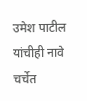उमेश पाटील यांचीही नावे चर्चेत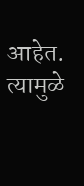आहेत. त्यामुळे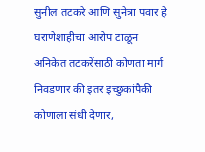सुनील तटकरे आणि सुनेत्रा पवार हे घराणेशाहीचा आरोप टाळून अनिकेत तटकरेंसाठी कोणता मार्ग निवडणार की इतर इच्छुकांपैकी कोणाला संधी देणार,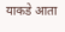याकडे आता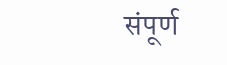संपूर्ण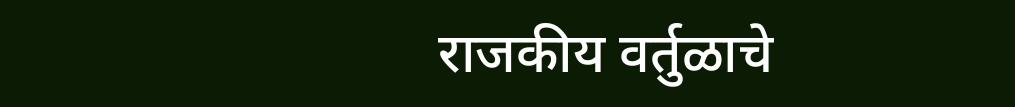राजकीय वर्तुळाचे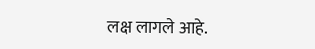लक्ष लागले आहे.